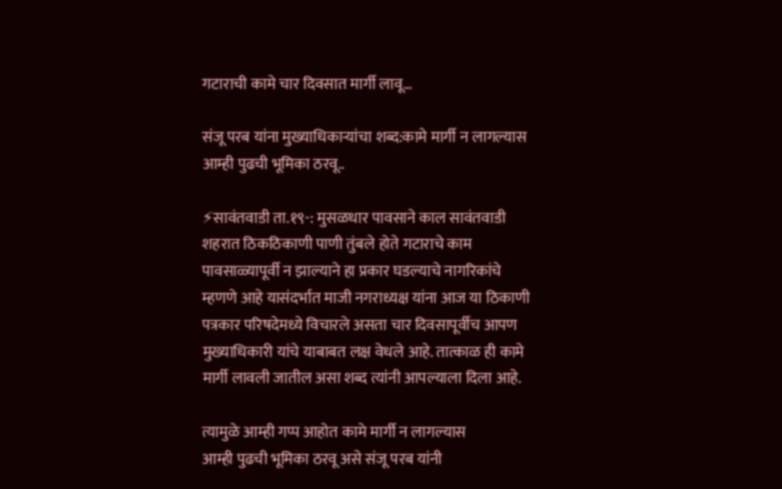गटाराची कामे चार दिवसात मार्गी लावू…

संजू परब यांना मुख्याधिकाऱ्यांचा शब्द:कामे मार्गी न लागल्यास आम्ही पुढची भूमिका ठरवू..

⚡सावंतवाडी ता.१९-: मुसळधार पावसाने काल सावंतवाडी शहरात ठिकठिकाणी पाणी तुंबले होते गटाराचे काम पावसाळ्यापूर्वी न झाल्याने हा प्रकार घडल्याचे नागरिकांचे म्हणणे आहे यासंदर्भात माजी नगराध्यक्ष यांना आज या ठिकाणी पत्रकार परिषदेमध्ये विचारले असता चार दिवसापूर्वीच आपण मुख्याधिकारी यांचे याबाबत लक्ष वेधले आहे. तात्काळ ही कामे मार्गी लावली जातील असा शब्द त्यांनी आपल्याला दिला आहे.

त्यामुळे आम्ही गप्प आहोत कामे मार्गी न लागल्यास
आम्ही पुढची भूमिका ठरवू असे संजू परब यांनी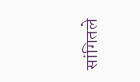सांगितले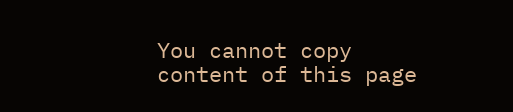You cannot copy content of this page